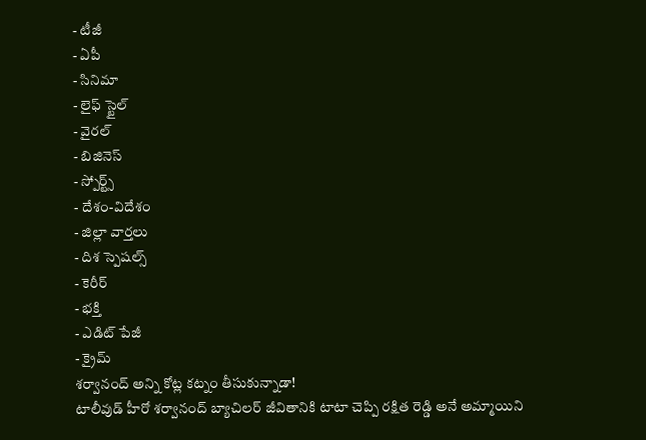- టీజీ
- ఏపీ
- సినిమా
- లైఫ్ స్టైల్
- వైరల్
- బిజినెస్
- స్పోర్ట్స్
- దేశం-విదేశం
- జిల్లా వార్తలు
- దిశ స్పెషల్స్
- కెరీర్
- భక్తి
- ఎడిట్ పేజీ
- క్రైమ్
శర్వానంద్ అన్ని కోట్ల కట్నం తీసుకున్నాడా!
టాలీవుడ్ హీరో శర్వానంద్ బ్యాచిలర్ జీవితానికి టాటా చెప్పి రక్షిత రెడ్డి అనే అమ్మాయిని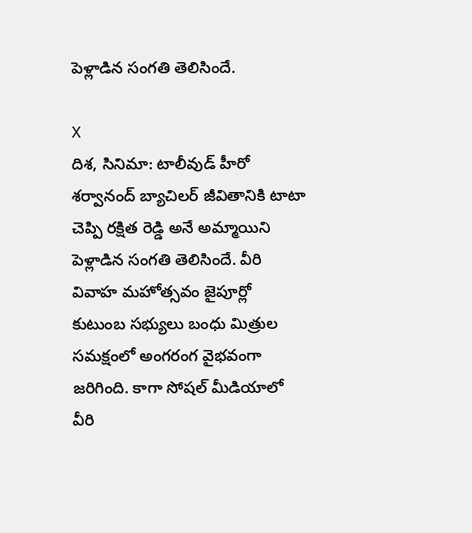పెళ్లాడిన సంగతి తెలిసిందే.

X
దిశ, సినిమా: టాలీవుడ్ హీరో శర్వానంద్ బ్యాచిలర్ జీవితానికి టాటా చెప్పి రక్షిత రెడ్డి అనే అమ్మాయిని పెళ్లాడిన సంగతి తెలిసిందే. వీరి వివాహ మహోత్సవం జైపూర్లో కుటుంబ సభ్యులు బంధు మిత్రుల సమక్షంలో అంగరంగ వైభవంగా జరిగింది. కాగా సోషల్ మీడియాలో వీరి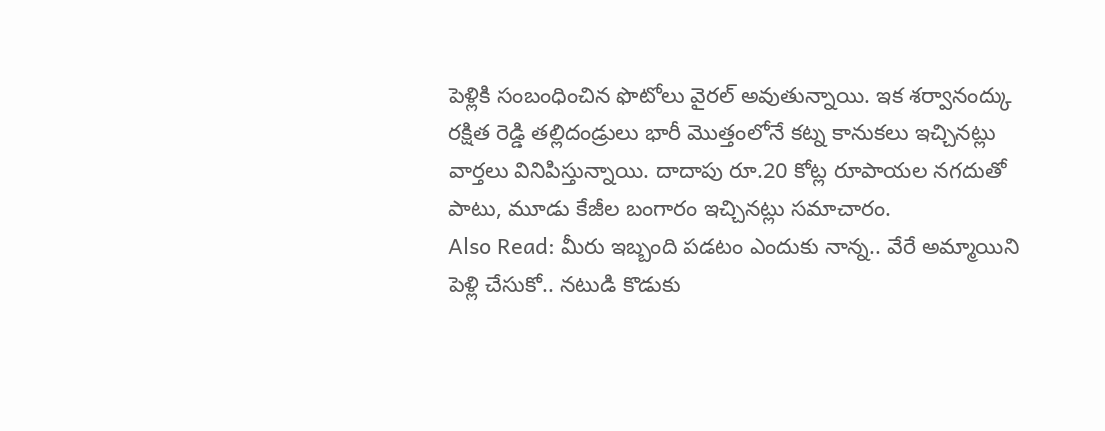పెళ్లికి సంబంధించిన ఫొటోలు వైరల్ అవుతున్నాయి. ఇక శర్వానంద్కు రక్షిత రెడ్డి తల్లిదండ్రులు భారీ మొత్తంలోనే కట్న కానుకలు ఇచ్చినట్లు వార్తలు వినిపిస్తున్నాయి. దాదాపు రూ.20 కోట్ల రూపాయల నగదుతో పాటు, మూడు కేజీల బంగారం ఇచ్చినట్లు సమాచారం.
Also Read: మీరు ఇబ్బంది పడటం ఎందుకు నాన్న.. వేరే అమ్మాయిని పెళ్లి చేసుకో.. నటుడి కొడుకు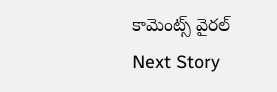కామెంట్స్ వైరల్
Next Story